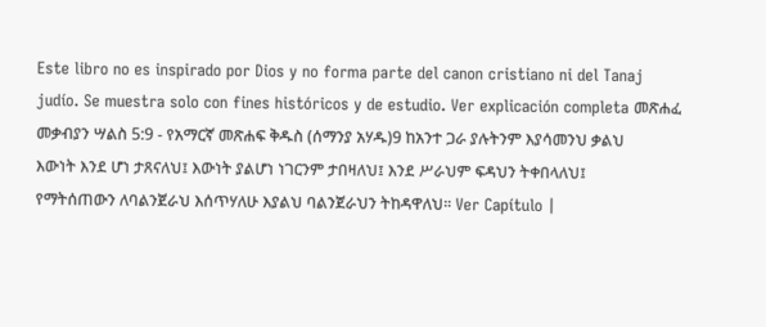Este libro no es inspirado por Dios y no forma parte del canon cristiano ni del Tanaj judío. Se muestra solo con fines históricos y de estudio. Ver explicación completa መጽሐፈ መቃብያን ሣልስ 5:9 - የአማርኛ መጽሐፍ ቅዱስ (ሰማንያ አሃዱ)9 ከአንተ ጋራ ያሉትንም እያሳመንህ ቃልህ እውነት እንደ ሆነ ታጸናለህ፤ እውነት ያልሆነ ነገርንም ታበዛለህ፤ እንደ ሥራህም ፍዳህን ትቀበላለህ፤ የማትሰጠውን ለባልንጀራህ እሰጥሃለሁ እያልህ ባልንጀራህን ትከዳዋለህ። Ver Capítulo |